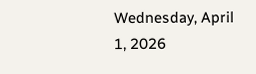Wednesday, April 1, 2026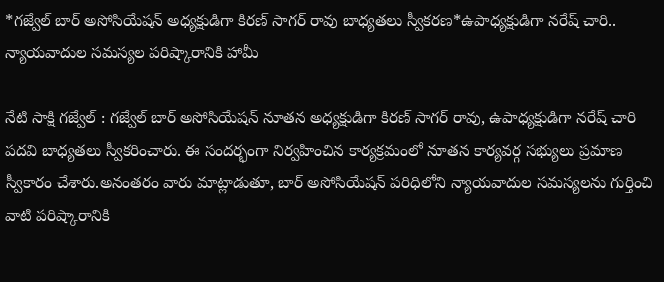*గజ్వేల్ బార్ అసోసియేషన్ అధ్యక్షుడిగా కిరణ్ సాగర్ రావు బాధ్యతలు స్వీకరణ*ఉపాధ్యక్షుడిగా నరేష్ చారి.. న్యాయవాదుల సమస్యల పరిష్కారానికి హామీ

నేటి సాక్షి గజ్వేల్ : గజ్వేల్ బార్ అసోసియేషన్ నూతన అధ్యక్షుడిగా కిరణ్ సాగర్ రావు, ఉపాధ్యక్షుడిగా నరేష్ చారి పదవి బాధ్యతలు స్వీకరించారు. ఈ సందర్భంగా నిర్వహించిన కార్యక్రమంలో నూతన కార్యవర్గ సభ్యులు ప్రమాణ స్వీకారం చేశారు.అనంతరం వారు మాట్లాడుతూ, బార్ అసోసియేషన్ పరిధిలోని న్యాయవాదుల సమస్యలను గుర్తించి వాటి పరిష్కారానికి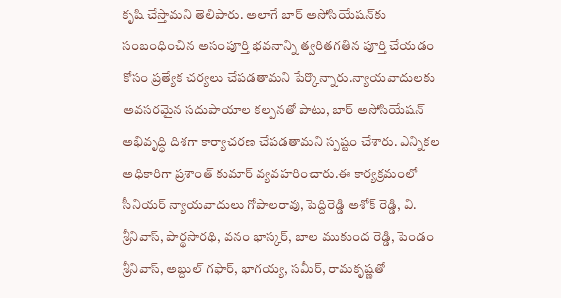కృషి చేస్తామని తెలిపారు. అలాగే బార్ అసోసియేషన్‌కు సంబంధించిన అసంపూర్తి భవనాన్ని త్వరితగతిన పూర్తి చేయడం కోసం ప్రత్యేక చర్యలు చేపడతామని పేర్కొన్నారు.న్యాయవాదులకు అవసరమైన సదుపాయాల కల్పనతో పాటు, బార్ అసోసియేషన్ అభివృద్ధి దిశగా కార్యాచరణ చేపడతామని స్పష్టం చేశారు. ఎన్నికల అధికారిగా ప్రశాంత్ కుమార్ వ్యవహరించారు.ఈ కార్యక్రమంలో సీనియర్ న్యాయవాదులు గోపాలరావు, పెద్దిరెడ్డి అశోక్ రెడ్డి, వి. శ్రీనివాస్, పార్థసారథి, వనం భాస్కర్, బాల ముకుంద రెడ్డి, పెండం శ్రీనివాస్, అబ్దుల్ గఫార్, భాగయ్య, సమీర్, రామకృష్ణతో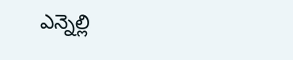ఎన్నెల్లి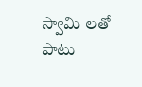స్వామి లతో పాటు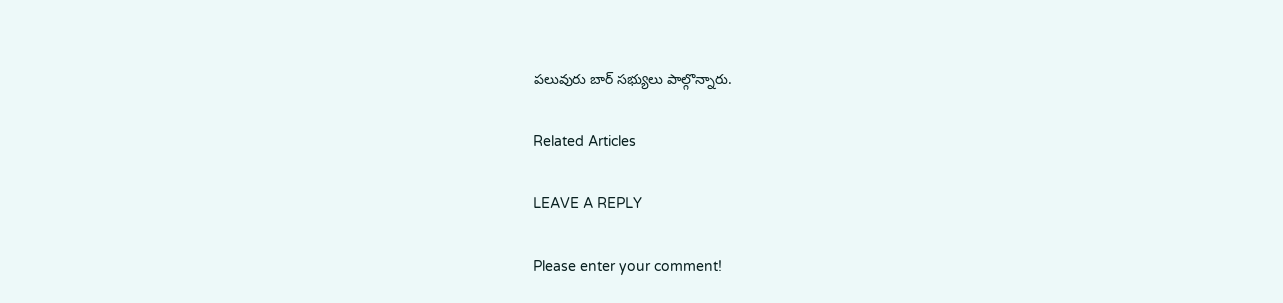పలువురు బార్ సభ్యులు పాల్గొన్నారు.

Related Articles

LEAVE A REPLY

Please enter your comment!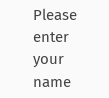Please enter your name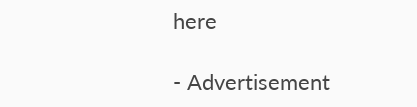here

- Advertisement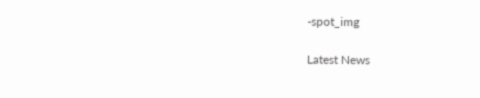-spot_img

Latest News